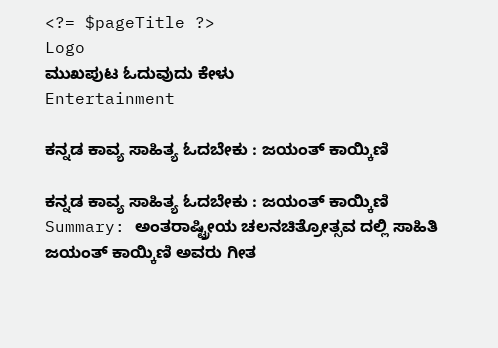<?= $pageTitle ?>
Logo
ಮುಖಪುಟ ಓದುವುದು ಕೇಳು
Entertainment

ಕನ್ನಡ ಕಾವ್ಯ ಸಾಹಿತ್ಯ ಓದಬೇಕು : ಜಯಂತ್ ಕಾಯ್ಕಿಣಿ

ಕನ್ನಡ ಕಾವ್ಯ ಸಾಹಿತ್ಯ ಓದಬೇಕು : ಜಯಂತ್ ಕಾಯ್ಕಿಣಿ
Summary: ಅಂತರಾಷ್ಟ್ರೀಯ ಚಲನಚಿತ್ರೋತ್ಸವ ದಲ್ಲಿ ಸಾಹಿತಿ ಜಯಂತ್ ಕಾಯ್ಕಿಣಿ ಅವರು ಗೀತ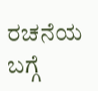ರಚನೆಯ ಬಗ್ಗೆ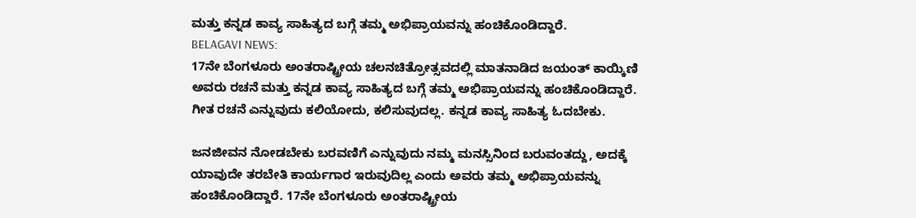ಮತ್ತು ಕನ್ನಡ ಕಾವ್ಯ ಸಾಹಿತ್ಯದ ಬಗ್ಗೆ ತಮ್ಮ ಅಭಿಪ್ರಾಯವನ್ನು ಹಂಚಿಕೊಂಡಿದ್ದಾರೆ.
BELAGAVI NEWS:
17ನೇ ಬೆಂಗಳೂರು ಅಂತರಾಷ್ಟ್ರೀಯ ಚಲನಚಿತ್ರೋತ್ಸವದಲ್ಲಿ ಮಾತನಾಡಿದ ಜಯಂತ್ ಕಾಯ್ಕಿಣಿ ಅವರು ರಚನೆ ಮತ್ತು ಕನ್ನಡ ಕಾವ್ಯ ಸಾಹಿತ್ಯದ ಬಗ್ಗೆ ತಮ್ಮ ಅಭಿಪ್ರಾಯವನ್ನು ಹಂಚಿಕೊಂಡಿದ್ದಾರೆ. ಗೀತ ರಚನೆ ಎನ್ನುವುದು ಕಲಿಯೋದು, ಕಲಿಸುವುದಲ್ಲ. ಕನ್ನಡ ಕಾವ್ಯ ಸಾಹಿತ್ಯ ಓದಬೇಕು.

ಜನಜೀವನ ನೋಡಬೇಕು ಬರವಣಿಗೆ ಎನ್ನುವುದು ನಮ್ಮ ಮನಸ್ಸಿನಿಂದ ಬರುವಂತದ್ದು, ಅದಕ್ಕೆ ಯಾವುದೇ ತರಬೇತಿ ಕಾರ್ಯಗಾರ ಇರುವುದಿಲ್ಲ ಎಂದು ಅವರು ತಮ್ಮ ಅಭಿಪ್ರಾಯವನ್ನು ಹಂಚಿಕೊಂಡಿದ್ದಾರೆ. 17ನೇ ಬೆಂಗಳೂರು ಅಂತರಾಷ್ಟ್ರೀಯ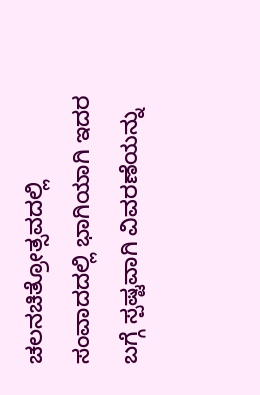ಚಲನಚಿತ್ರೋತ್ಸವದಲ್ಲಿ ಸಂವಾದದಲ್ಲಿ ಭಾಗಿಯಾಗಿ ಇದರ ಬಗ್ಗೆ ಸ್ಪಷ್ಟವಾಗಿ ವಿವರಣೆಯನ್ನು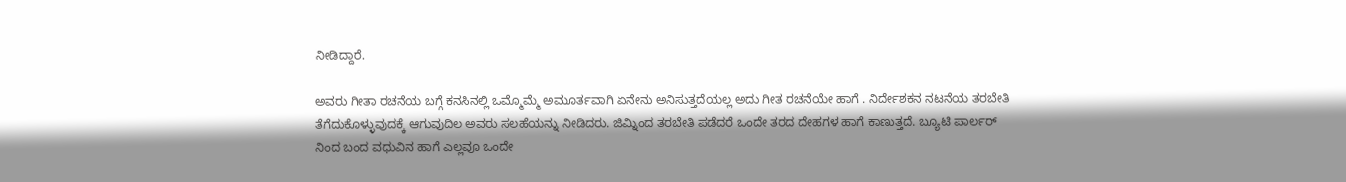ನೀಡಿದ್ದಾರೆ.

ಅವರು ಗೀತಾ ರಚನೆಯ ಬಗ್ಗೆ ಕನಸಿನಲ್ಲಿ ಒಮ್ಮೊಮ್ಮೆ ಅಮೂರ್ತವಾಗಿ ಏನೇನು ಅನಿಸುತ್ತದೆಯಲ್ಲ ಅದು ಗೀತ ರಚನೆಯೇ ಹಾಗೆ . ನಿರ್ದೇಶಕನ ನಟನೆಯ ತರಬೇತಿ ತೆಗೆದುಕೊಳ್ಳುವುದಕ್ಕೆ ಆಗುವುದಿಲ ಅವರು ಸಲಹೆಯನ್ನು ನೀಡಿದರು. ಜಿಮ್ನಿಂದ ತರಬೇತಿ ಪಡೆದರೆ ಒಂದೇ ತರದ ದೇಹಗಳ ಹಾಗೆ ಕಾಣುತ್ತದೆ. ಬ್ಯೂಟಿ ಪಾರ್ಲರ್ ನಿಂದ ಬಂದ ವಧುವಿನ ಹಾಗೆ ಎಲ್ಲವೂ ಒಂದೇ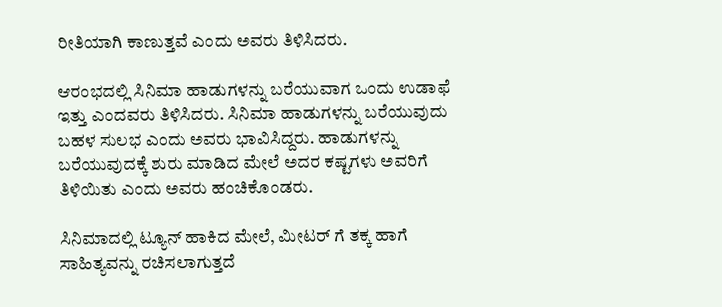ರೀತಿಯಾಗಿ ಕಾಣುತ್ತವೆ ಎಂದು ಅವರು ತಿಳಿಸಿದರು.

ಆರಂಭದಲ್ಲಿ ಸಿನಿಮಾ ಹಾಡುಗಳನ್ನು ಬರೆಯುವಾಗ ಒಂದು ಉಡಾಫೆ ಇತ್ತು ಎಂದವರು ತಿಳಿಸಿದರು. ಸಿನಿಮಾ ಹಾಡುಗಳನ್ನು ಬರೆಯುವುದು ಬಹಳ ಸುಲಭ ಎಂದು ಅವರು ಭಾವಿಸಿದ್ದರು. ಹಾಡುಗಳನ್ನು ಬರೆಯುವುದಕ್ಕೆ ಶುರು ಮಾಡಿದ ಮೇಲೆ ಅದರ ಕಷ್ಟಗಳು ಅವರಿಗೆ ತಿಳಿಯಿತು ಎಂದು ಅವರು ಹಂಚಿಕೊಂಡರು.

ಸಿನಿಮಾದಲ್ಲಿ ಟ್ಯೂನ್ ಹಾಕಿದ ಮೇಲೆ, ಮೀಟರ್ ಗೆ ತಕ್ಕ ಹಾಗೆ ಸಾಹಿತ್ಯವನ್ನು ರಚಿಸಲಾಗುತ್ತದೆ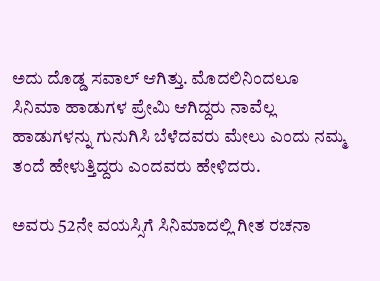ಅದು ದೊಡ್ಡ ಸವಾಲ್ ಆಗಿತ್ತು. ಮೊದಲಿನಿಂದಲೂ ಸಿನಿಮಾ ಹಾಡುಗಳ ಪ್ರೇಮಿ ಆಗಿದ್ದರು ನಾವೆಲ್ಲ ಹಾಡುಗಳನ್ನು ಗುನುಗಿಸಿ ಬೆಳೆದವರು ಮೇಲು ಎಂದು ನಮ್ಮ ತಂದೆ ಹೇಳುತ್ತಿದ್ದರು ಎಂದವರು ಹೇಳಿದರು.

ಅವರು 52ನೇ ವಯಸ್ಸಿಗೆ ಸಿನಿಮಾದಲ್ಲಿ ಗೀತ ರಚನಾ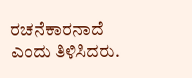ರಚನೆಕಾರನಾದೆ ಎಂದು ತಿಳಿಸಿದರು.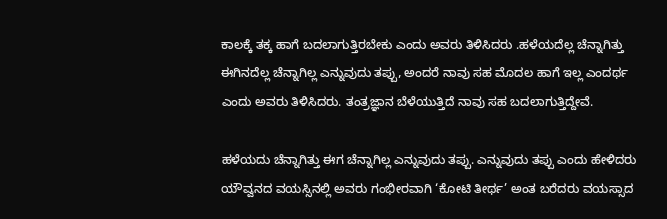ಕಾಲಕ್ಕೆ ತಕ್ಕ ಹಾಗೆ ಬದಲಾಗುತ್ತಿರಬೇಕು ಎಂದು ಅವರು ತಿಳಿಸಿದರು .ಹಳೆಯದೆಲ್ಲ ಚೆನ್ನಾಗಿತ್ತು ಈಗಿನದೆಲ್ಲ ಚೆನ್ನಾಗಿಲ್ಲ ಎನ್ನುವುದು ತಪ್ಪು, ಅಂದರೆ ನಾವು ಸಹ ಮೊದಲ ಹಾಗೆ ಇಲ್ಲ ಎಂದರ್ಥ ಎಂದು ಅವರು ತಿಳಿಸಿದರು. ತಂತ್ರಜ್ಞಾನ ಬೆಳೆಯುತ್ತಿದೆ ನಾವು ಸಹ ಬದಲಾಗುತ್ತಿದ್ದೇವೆ.

ಹಳೆಯದು ಚೆನ್ನಾಗಿತ್ತು ಈಗ ಚೆನ್ನಾಗಿಲ್ಲ ಎನ್ನುವುದು ತಪ್ಪು. ಎನ್ನುವುದು ತಪ್ಪು ಎಂದು ಹೇಳಿದರು ಯೌವ್ವನದ ವಯಸ್ಸಿನಲ್ಲಿ ಅವರು ಗಂಭೀರವಾಗಿ ‘ಕೋಟಿ ತೀರ್ಥ’ ಅಂತ ಬರೆದರು ವಯಸ್ಸಾದ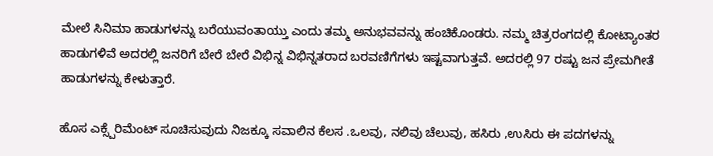ಮೇಲೆ ಸಿನಿಮಾ ಹಾಡುಗಳನ್ನು ಬರೆಯುವಂತಾಯ್ತು ಎಂದು ತಮ್ಮ ಅನುಭವವನ್ನು ಹಂಚಿಕೊಂಡರು. ನಮ್ಮ ಚಿತ್ರರಂಗದಲ್ಲಿ ಕೋಟ್ಯಾಂತರ ಹಾಡುಗಳಿವೆ ಅದರಲ್ಲಿ ಜನರಿಗೆ ಬೇರೆ ಬೇರೆ ವಿಭಿನ್ನ ವಿಭಿನ್ನತರಾದ ಬರವಣಿಗೆಗಳು ಇಷ್ಟವಾಗುತ್ತವೆ. ಅದರಲ್ಲಿ 97 ರಷ್ಟು ಜನ ಪ್ರೇಮಗೀತೆ ಹಾಡುಗಳನ್ನು ಕೇಳುತ್ತಾರೆ.

ಹೊಸ ಎಕ್ಸ್ಪೆರಿಮೆಂಟ್ ಸೂಚಿಸುವುದು ನಿಜಕ್ಕೂ ಸವಾಲಿನ ಕೆಲಸ .ಒಲವು, ನಲಿವು ಚೆಲುವು, ಹಸಿರು ,ಉಸಿರು ಈ ಪದಗಳನ್ನು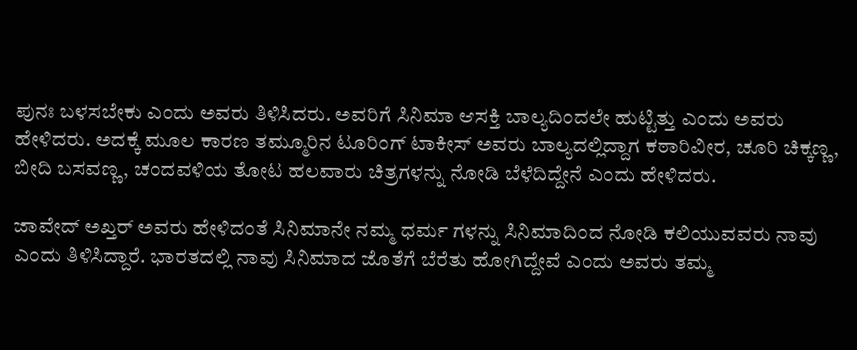ಪುನಃ ಬಳಸಬೇಕು ಎಂದು ಅವರು ತಿಳಿಸಿದರು. ಅವರಿಗೆ ಸಿನಿಮಾ ಆಸಕ್ತಿ ಬಾಲ್ಯದಿಂದಲೇ ಹುಟ್ಟಿತ್ತು ಎಂದು ಅವರು ಹೇಳಿದರು. ಅದಕ್ಕೆ ಮೂಲ ಕಾರಣ ತಮ್ಮೂರಿನ ಟೂರಿಂಗ್ ಟಾಕೀಸ್ ಅವರು ಬಾಲ್ಯದಲ್ಲಿದ್ದಾಗ ಕಠಾರಿವೀರ, ಚೂರಿ ಚಿಕ್ಕಣ್ಣ, ಬೀದಿ ಬಸವಣ್ಣ, ಚಂದವಳಿಯ ತೋಟ ಹಲವಾರು ಚಿತ್ರಗಳನ್ನು ನೋಡಿ ಬೆಳೆದಿದ್ದೇನೆ ಎಂದು ಹೇಳಿದರು.

ಜಾವೇದ್ ಅಖ್ತರ್ ಅವರು ಹೇಳಿದಂತೆ ಸಿನಿಮಾನೇ ನಮ್ಮ ಧರ್ಮ ಗಳನ್ನು ಸಿನಿಮಾದಿಂದ ನೋಡಿ ಕಲಿಯುವವರು ನಾವು ಎಂದು ತಿಳಿಸಿದ್ದಾರೆ. ಭಾರತದಲ್ಲಿ ನಾವು ಸಿನಿಮಾದ ಜೊತೆಗೆ ಬೆರೆತು ಹೋಗಿದ್ದೇವೆ ಎಂದು ಅವರು ತಮ್ಮ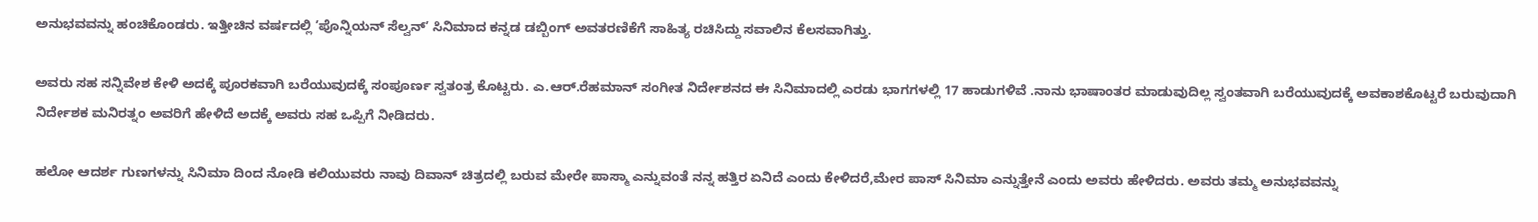ಅನುಭವವನ್ನು ಹಂಚಿಕೊಂಡರು. ಇತ್ತೀಚಿನ ವರ್ಷದಲ್ಲಿ ʼಪೊನ್ನಿಯನ್ ಸೆಲ್ವನ್ʼ ಸಿನಿಮಾದ ಕನ್ನಡ ಡಬ್ಬಿಂಗ್ ಅವತರಣಿಕೆಗೆ ಸಾಹಿತ್ಯ ರಚಿಸಿದ್ದು ಸವಾಲಿನ ಕೆಲಸವಾಗಿತ್ತು.

ಅವರು ಸಹ ಸನ್ನಿವೇಶ ಕೇಳಿ ಅದಕ್ಕೆ ಪೂರಕವಾಗಿ ಬರೆಯುವುದಕ್ಕೆ ಸಂಪೂರ್ಣ ಸ್ವತಂತ್ರ ಕೊಟ್ಟರು. ಎ.ಆರ್.ರೆಹಮಾನ್ ಸಂಗೀತ ನಿರ್ದೇಶನದ ಈ ಸಿನಿಮಾದಲ್ಲಿ ಎರಡು ಭಾಗಗಳಲ್ಲಿ 17 ಹಾಡುಗಳಿವೆ .ನಾನು ಭಾಷಾಂತರ ಮಾಡುವುದಿಲ್ಲ ಸ್ವಂತವಾಗಿ ಬರೆಯುವುದಕ್ಕೆ ಅವಕಾಶಕೊಟ್ಟರೆ ಬರುವುದಾಗಿ ನಿರ್ದೇಶಕ ಮನಿರತ್ನಂ ಅವರಿಗೆ ಹೇಳಿದೆ ಅದಕ್ಕೆ ಅವರು ಸಹ ಒಪ್ಪಿಗೆ ನೀಡಿದರು.

ಹಲೋ ಆದರ್ಶ ಗುಣಗಳನ್ನು ಸಿನಿಮಾ ದಿಂದ ನೋಡಿ ಕಲಿಯುವರು ನಾವು ದಿವಾನ್ ಚಿತ್ರದಲ್ಲಿ ಬರುವ ಮೇರೇ ಪಾಸ್ಮಾ ಎನ್ನುವಂತೆ ನನ್ನ ಹತ್ತಿರ ಏನಿದೆ ಎಂದು ಕೇಳಿದರೆ,ಮೇರ ಪಾಸ್ ಸಿನಿಮಾ ಎನ್ನುತ್ತೇನೆ ಎಂದು ಅವರು ಹೇಳಿದರು. ಅವರು ತಮ್ಮ ಅನುಭವವನ್ನು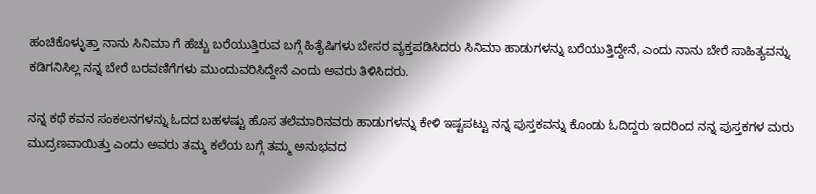ಹಂಚಿಕೊಳ್ಳುತ್ತಾ ನಾನು ಸಿನಿಮಾ ಗೆ ಹೆಚ್ಚು ಬರೆಯುತ್ತಿರುವ ಬಗ್ಗೆ ಹಿತೈಷಿಗಳು ಬೇಸರ ವ್ಯಕ್ತಪಡಿಸಿದರು ಸಿನಿಮಾ ಹಾಡುಗಳನ್ನು ಬರೆಯುತ್ತಿದ್ದೇನೆ, ಎಂದು ನಾನು ಬೇರೆ ಸಾಹಿತ್ಯವನ್ನು ಕಡಿಗನಿಸಿಲ್ಲ ನನ್ನ ಬೇರೆ ಬರವಣಿಗೆಗಳು ಮುಂದುವರಿಸಿದ್ದೇನೆ ಎಂದು ಅವರು ತಿಳಿಸಿದರು.

ನನ್ನ ಕಥೆ ಕವನ ಸಂಕಲನಗಳನ್ನು ಓದದ ಬಹಳಷ್ಟು ಹೊಸ ತಲೆಮಾರಿನವರು ಹಾಡುಗಳನ್ನು ಕೇಳಿ ಇಷ್ಟಪಟ್ಟು ನನ್ನ ಪುಸ್ತಕವನ್ನು ಕೊಂಡು ಓದಿದ್ದರು ಇದರಿಂದ ನನ್ನ ಪುಸ್ತಕಗಳ ಮರು ಮುದ್ರಣವಾಯಿತ್ತು ಎಂದು ಅವರು ತಮ್ಮ ಕಲೆಯ ಬಗ್ಗೆ ತಮ್ಮ ಅನುಭವದ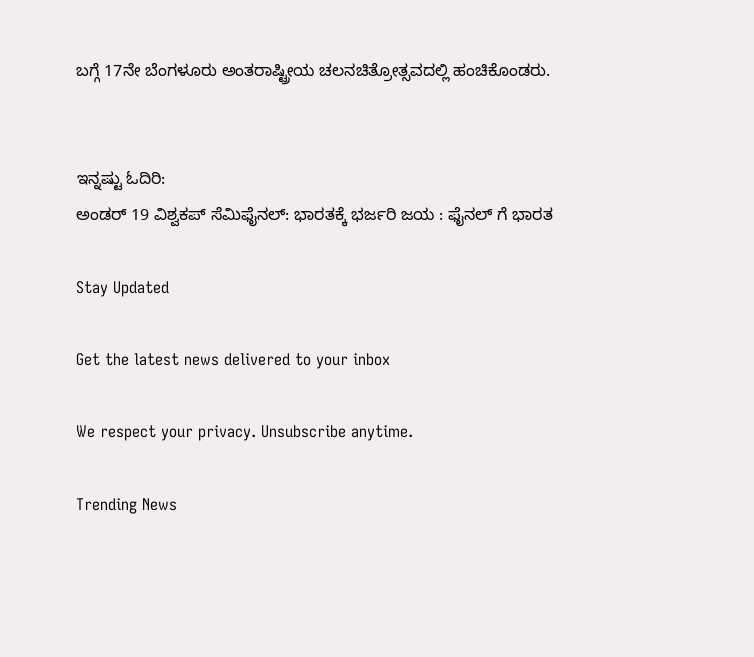ಬಗ್ಗೆ 17ನೇ ಬೆಂಗಳೂರು ಅಂತರಾಷ್ಟ್ರೀಯ ಚಲನಚಿತ್ರೋತ್ಸವದಲ್ಲಿ ಹಂಚಿಕೊಂಡರು.


ಇನ್ನಷ್ಟು ಓದಿರಿ:
ಅಂಡರ್ 19 ವಿಶ್ವಕಪ್ ಸೆಮಿಫೈನಲ್: ಭಾರತಕ್ಕೆ ಭರ್ಜರಿ ಜಯ : ಫೈನಲ್ ಗೆ ಭಾರತ

Stay Updated

Get the latest news delivered to your inbox

We respect your privacy. Unsubscribe anytime.

Trending News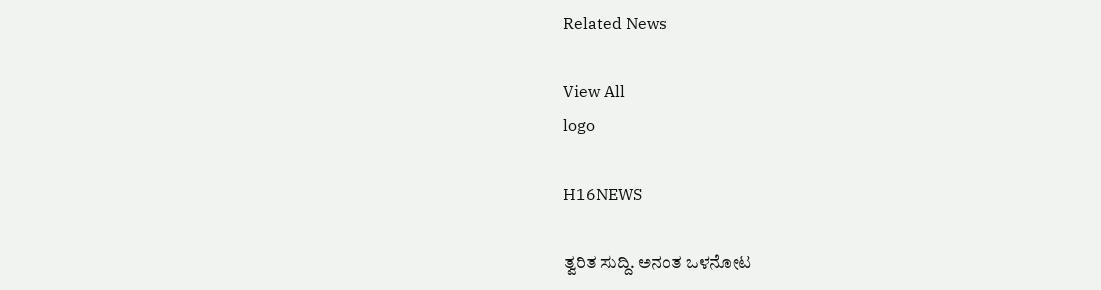Related News

View All
logo

H16NEWS

ತ್ವರಿತ ಸುದ್ದಿ. ಅನಂತ ಒಳನೋಟ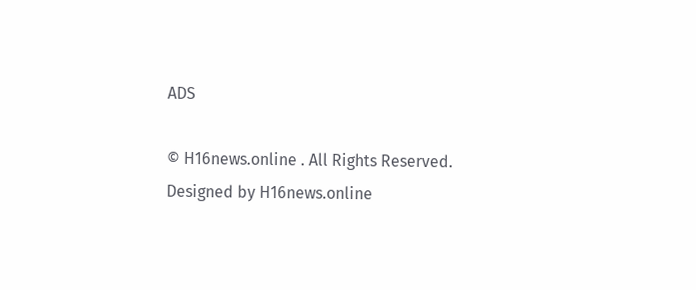ADS

© H16news.online . All Rights Reserved. Designed by H16news.online